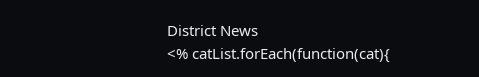District News
<% catList.forEach(function(cat){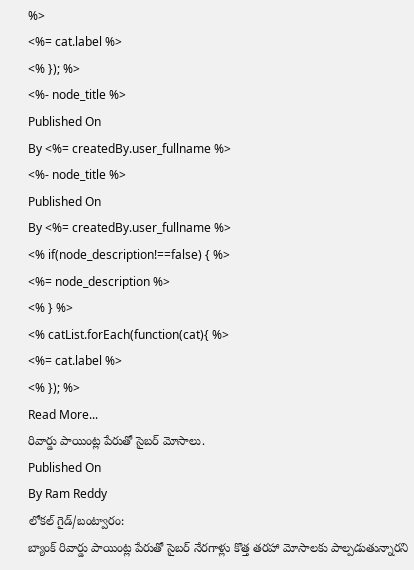%>
<%= cat.label %>
<% }); %>
<%- node_title %>
Published On
By <%= createdBy.user_fullname %>
<%- node_title %>
Published On
By <%= createdBy.user_fullname %>
<% if(node_description!==false) { %>
<%= node_description %>
<% } %>
<% catList.forEach(function(cat){ %>
<%= cat.label %>
<% }); %>
Read More...
రివార్డు పాయింట్ల పేరుతో సైబర్ మోసాలు.
Published On
By Ram Reddy
లోకల్ గైడ్/బంట్వారం:
బ్యాంక్ రివార్డు పాయింట్ల పేరుతో సైబర్ నేరగాళ్లు కొత్త తరహా మోసాలకు పాల్పడుతున్నారని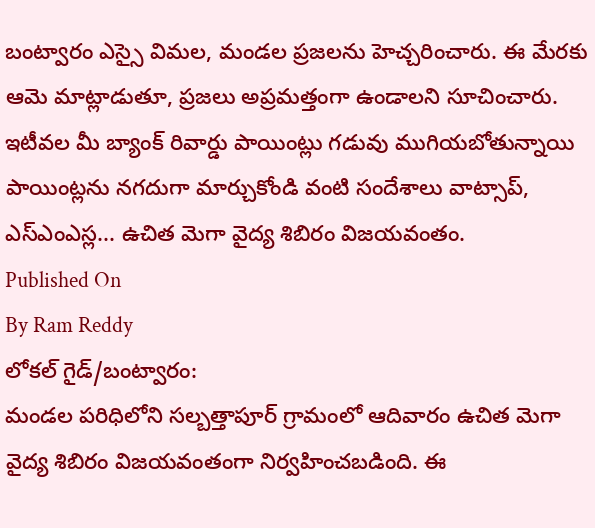బంట్వారం ఎస్సై విమల, మండల ప్రజలను హెచ్చరించారు. ఈ మేరకు ఆమె మాట్లాడుతూ, ప్రజలు అప్రమత్తంగా ఉండాలని సూచించారు. ఇటీవల మీ బ్యాంక్ రివార్డు పాయింట్లు గడువు ముగియబోతున్నాయి పాయింట్లను నగదుగా మార్చుకోండి వంటి సందేశాలు వాట్సాప్, ఎస్ఎంఎస్ల... ఉచిత మెగా వైద్య శిబిరం విజయవంతం.
Published On
By Ram Reddy
లోకల్ గైడ్/బంట్వారం:
మండల పరిధిలోని సల్బత్తాపూర్ గ్రామంలో ఆదివారం ఉచిత మెగా వైద్య శిబిరం విజయవంతంగా నిర్వహించబడింది. ఈ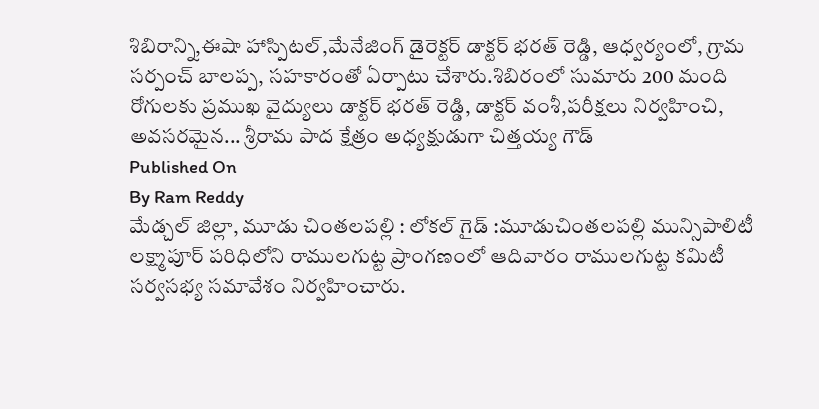శిబిరాన్ని,ఈషా హాస్పిటల్,మేనేజింగ్ డైరెక్టర్ డాక్టర్ భరత్ రెడ్డి, ఆధ్వర్యంలో, గ్రామ సర్పంచ్ బాలప్ప, సహకారంతో ఏర్పాటు చేశారు.శిబిరంలో సుమారు 200 మంది రోగులకు ప్రముఖ వైద్యులు డాక్టర్ భరత్ రెడ్డి, డాక్టర్ వంశీ,పరీక్షలు నిర్వహించి, అవసరమైన... శ్రీరామ పాద క్షేత్రం అధ్యక్షుడుగా చిత్తయ్య గౌడ్
Published On
By Ram Reddy
మేడ్చల్ జిల్లా, మూడు చింతలపల్లి : లోకల్ గైడ్ :మూడుచింతలపల్లి మున్సిపాలిటీ లక్ష్మాపూర్ పరిధిలోని రాములగుట్ట ప్రాంగణంలో ఆదివారం రాములగుట్ట కమిటీ సర్వసభ్య సమావేశం నిర్వహించారు.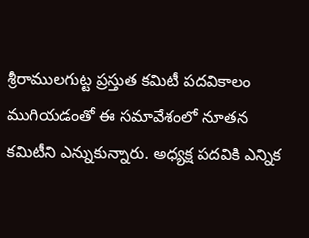శ్రీరాములగుట్ట ప్రస్తుత కమిటీ పదవికాలం ముగియడంతో ఈ సమావేశంలో నూతన కమిటీని ఎన్నుకున్నారు. అధ్యక్ష పదవికి ఎన్నిక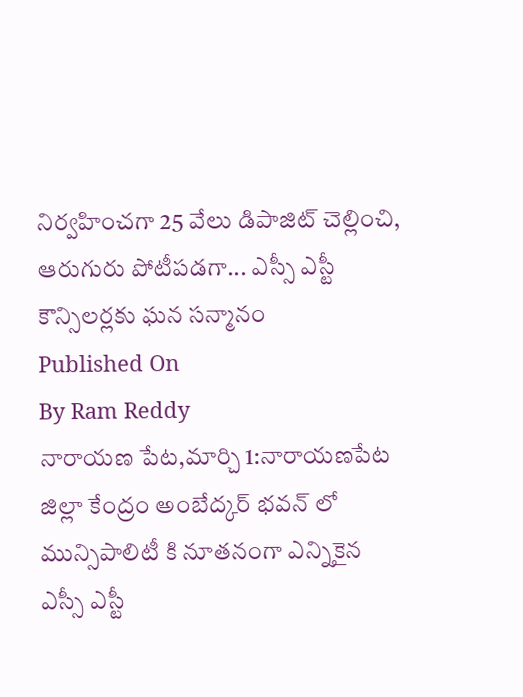నిర్వహించగా 25 వేలు డిపాజిట్ చెల్లించి, ఆరుగురు పోటీపడగా... ఎస్సీ ఎస్టీ కౌన్సిలర్లకు ఘన సన్మానం
Published On
By Ram Reddy
నారాయణ పేట,మార్చి 1:నారాయణపేట జిల్లా కేంద్రం అంబేద్కర్ భవన్ లో మున్సిపాలిటీ కి నూతనంగా ఎన్నికైన ఎస్సీ ఎస్టీ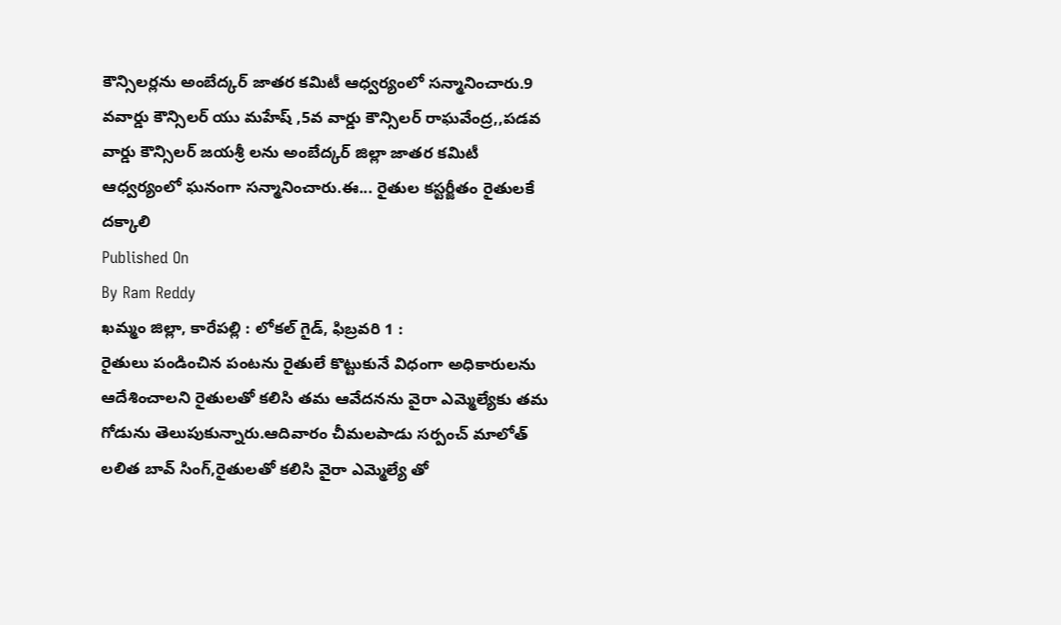కౌన్సిలర్లను అంబేద్కర్ జాతర కమిటీ ఆధ్వర్యంలో సన్మానించారు.9 వవార్డు కౌన్సిలర్ యు మహేష్ ,5వ వార్డు కౌన్సిలర్ రాఘవేంద్ర,,పడవ వార్డు కౌన్సిలర్ జయశ్రీ లను అంబేద్కర్ జిల్లా జాతర కమిటీ ఆధ్వర్యంలో ఘనంగా సన్మానించారు.ఈ... రైతుల కస్టర్జీతం రైతులకే దక్కాలి
Published On
By Ram Reddy
ఖమ్మం జిల్లా, కారేపల్లి : లోకల్ గైడ్, ఫిబ్రవరి 1 :
రైతులు పండించిన పంటను రైతులే కొట్టుకునే విధంగా అధికారులను ఆదేశించాలని రైతులతో కలిసి తమ ఆవేదనను వైరా ఎమ్మెల్యేకు తమ గోడును తెలుపుకున్నారు.ఆదివారం చీమలపాడు సర్పంచ్ మాలోత్ లలిత బావ్ సింగ్,రైతులతో కలిసి వైరా ఎమ్మెల్యే తో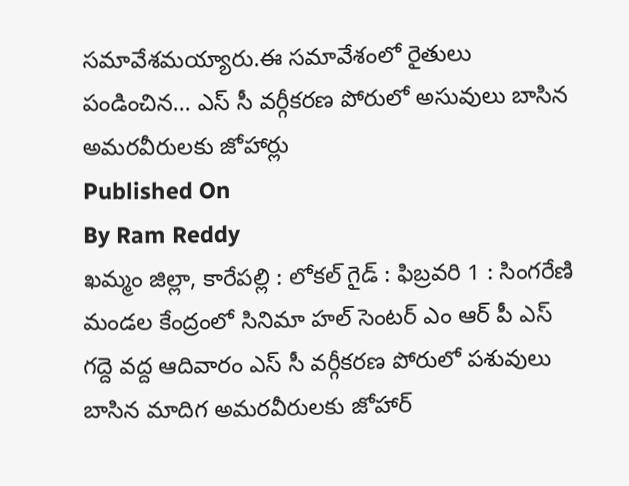సమావేశమయ్యారు.ఈ సమావేశంలో రైతులు పండించిన... ఎస్ సీ వర్గీకరణ పోరులో అసువులు బాసిన అమరవీరులకు జోహార్లు
Published On
By Ram Reddy
ఖమ్మం జిల్లా, కారేపల్లి : లోకల్ గైడ్ : ఫిబ్రవరి 1 : సింగరేణి మండల కేంద్రంలో సినిమా హల్ సెంటర్ ఎం ఆర్ పీ ఎస్ గద్దె వద్ద ఆదివారం ఎస్ సీ వర్గీకరణ పోరులో పశువులు బాసిన మాదిగ అమరవీరులకు జోహార్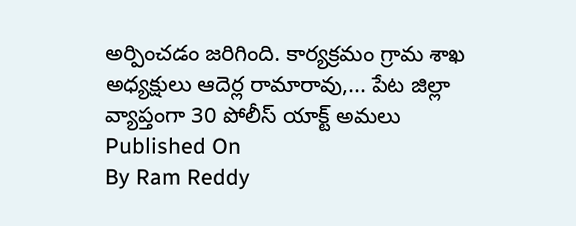అర్పించడం జరిగింది. కార్యక్రమం గ్రామ శాఖ అధ్యక్షులు ఆదెర్ల రామారావు,... పేట జిల్లా వ్యాప్తంగా 30 పోలీస్ యాక్ట్ అమలు
Published On
By Ram Reddy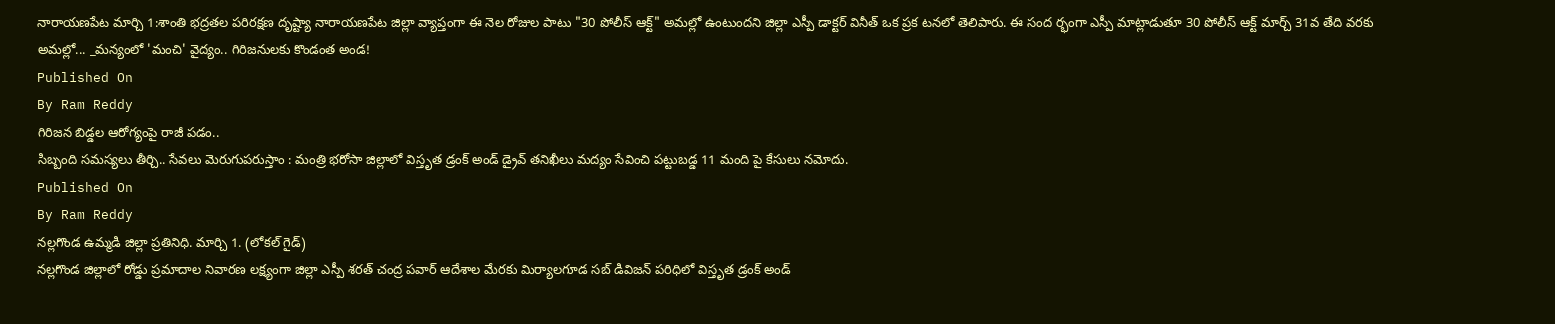నారాయణపేట మార్చి 1:శాంతి భద్రతల పరిరక్షణ దృష్ట్యా నారాయణపేట జిల్లా వ్యాప్తంగా ఈ నెల రోజుల పాటు "30 పోలీస్ ఆక్ట్" అమల్లో ఉంటుందని జిల్లా ఎస్పీ డాక్టర్ వినీత్ ఒక ప్రక టనలో తెలిపారు. ఈ సంద ర్భంగా ఎస్పీ మాట్లాడుతూ 30 పోలీస్ ఆక్ట్ మార్చ్ 31వ తేది వరకు అమల్లో... _మన్యంలో 'మంచి' వైద్యం.. గిరిజనులకు కొండంత అండ!
Published On
By Ram Reddy
గిరిజన బిడ్డల ఆరోగ్యంపై రాజీ పడం..
సిబ్బంది సమస్యలు తీర్చి.. సేవలు మెరుగుపరుస్తాం : మంత్రి భరోసా జిల్లాలో విస్తృత డ్రంక్ అండ్ డ్రైవ్ తనిఖీలు మద్యం సేవించి పట్టుబడ్డ 11 మంది పై కేసులు నమోదు.
Published On
By Ram Reddy
నల్లగొండ ఉమ్మడి జిల్లా ప్రతినిధి. మార్చి 1. (లోకల్ గైడ్)
నల్లగొండ జిల్లాలో రోడ్డు ప్రమాదాల నివారణ లక్ష్యంగా జిల్లా ఎస్పీ శరత్ చంద్ర పవార్ ఆదేశాల మేరకు మిర్యాలగూడ సబ్ డివిజన్ పరిధిలో విస్తృత డ్రంక్ అండ్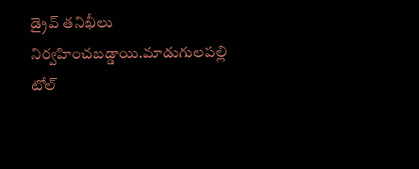డ్రైవ్ తనిఖీలు నిర్వహించబడ్డాయి.మాడుగులపల్లి టోల్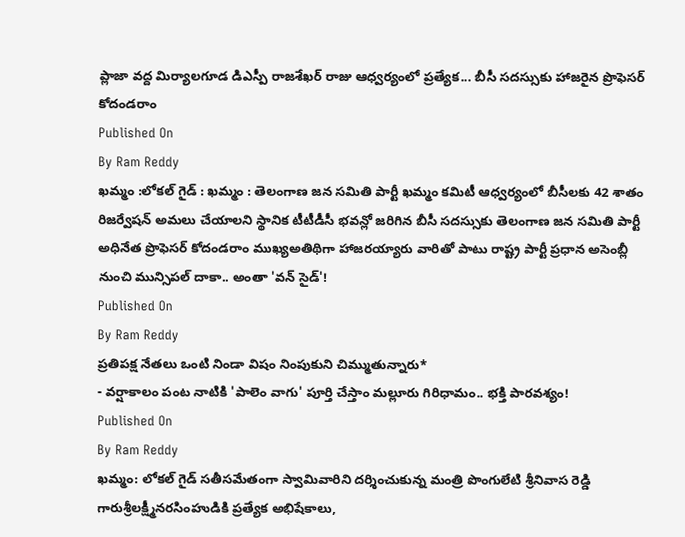ప్లాజా వద్ద మిర్యాలగూడ డిఎస్పీ రాజశేఖర్ రాజు ఆధ్వర్యంలో ప్రత్యేక... బీసీ సదస్సుకు హాజరైన ప్రొఫెసర్ కోదండరాం
Published On
By Ram Reddy
ఖమ్మం :లోకల్ గైడ్ : ఖమ్మం : తెలంగాణ జన సమితి పార్టీ ఖమ్మం కమిటీ ఆధ్వర్యంలో బీసీలకు 42 శాతం రిజర్వేషన్ అమలు చేయాలని స్థానిక టీటీడీసీ భవన్లో జరిగిన బీసీ సదస్సుకు తెలంగాణ జన సమితి పార్టీ అధినేత ప్రొఫెసర్ కోదండరాం ముఖ్యఅతిథిగా హాజరయ్యారు వారితో పాటు రాష్ట్ర పార్టీ ప్రధాన అసెంబ్లీ నుంచి మున్సిపల్ దాకా.. అంతా 'వన్ సైడ్'!
Published On
By Ram Reddy
ప్రతిపక్ష నేతలు ఒంటి నిండా విషం నింపుకుని చిమ్ముతున్నారు*
- వర్షాకాలం పంట నాటికి 'పాలెం వాగు' పూర్తి చేస్తాం మల్లూరు గిరిధామం.. భక్తి పారవశ్యం!
Published On
By Ram Reddy
ఖమ్మం: లోకల్ గైడ్ సతీసమేతంగా స్వామివారిని దర్శించుకున్న మంత్రి పొంగులేటి శ్రీనివాస రెడ్డి గారుశ్రీలక్ష్మీనరసింహుడికి ప్రత్యేక అభిషేకాలు,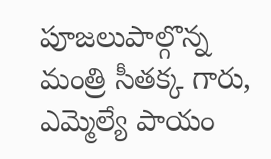పూజలుపాల్గొన్న మంత్రి సీతక్క గారు, ఎమ్మెల్యే పాయం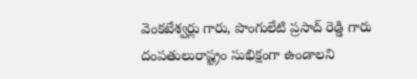వెంకటేశ్వర్లు గారు, పొంగులేటి ప్రసాద్ రెడ్డి గారు దంపతులురాష్ట్రం సుభిక్షంగా ఉండాలని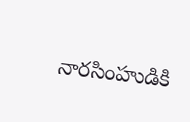నారసింహుడికి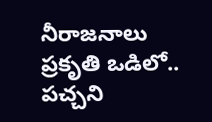నీరాజనాలు
ప్రకృతి ఒడిలో.. పచ్చని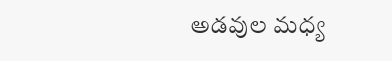అడవుల మధ్య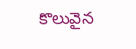కొలువైన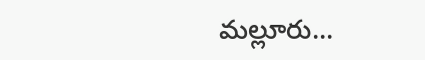మల్లూరు...